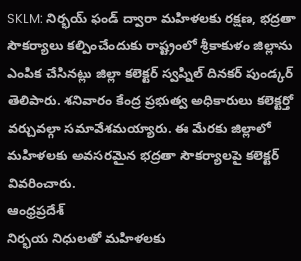SKLM: నిర్భయ్ ఫండ్ ద్వారా మహిళలకు రక్షణ, భద్రతా సౌకర్యాలు కల్పించేందుకు రాష్ట్రంలో శ్రీకాకుళం జిల్లాను ఎంపిక చేసినట్లు జిల్లా కలెక్టర్ స్వప్నిల్ దినకర్ పుండ్కర్ తెలిపారు. శనివారం కేంద్ర ప్రభుత్వ అధికారులు కలెక్టర్తో వర్చువల్గా సమావేశమయ్యారు. ఈ మేరకు జిల్లాలో మహిళలకు అవసరమైన భద్రతా సౌకర్యాలపై కలెక్టర్ వివరించారు.
ఆంధ్రప్రదేశ్
నిర్భయ నిధులతో మహిళలకు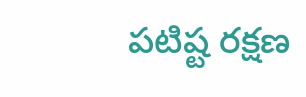పటిష్ట రక్షణ